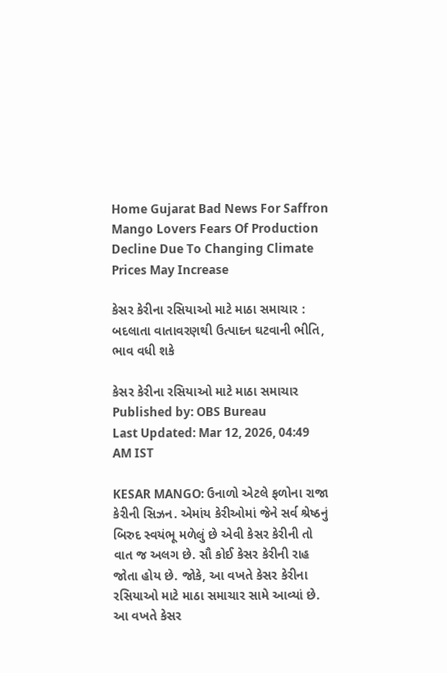Home Gujarat Bad News For Saffron Mango Lovers Fears Of Production Decline Due To Changing Climate Prices May Increase

કેસર કેરીના રસિયાઓ માટે માઠા સમાચાર : બદલાતા વાતાવરણથી ઉત્પાદન ઘટવાની ભીતિ, ભાવ વધી શકે

કેસર કેરીના રસિયાઓ માટે માઠા સમાચાર
Published by: OBS Bureau
Last Updated: Mar 12, 2026, 04:49 AM IST

KESAR MANGO: ઉનાળો એટલે ફળોના રાજા કેરીની સિઝન. એમાંય કેરીઓમાં જેને સર્વ શ્રેષ્ઠનું બિરુદ સ્વયંભૂ મળેલું છે એવી કેસર કેરીની તો વાત જ અલગ છે. સૌ કોઈ કેસર કેરીની રાહ જોતા હોય છે. જોકે, આ વખતે કેસર કેરીના રસિયાઓ માટે માઠા સમાચાર સામે આવ્યાં છે. આ વખતે કેસર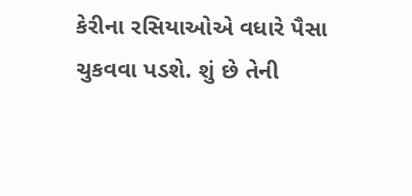કેરીના રસિયાઓએ વધારે પૈસા ચુકવવા પડશે. શું છે તેની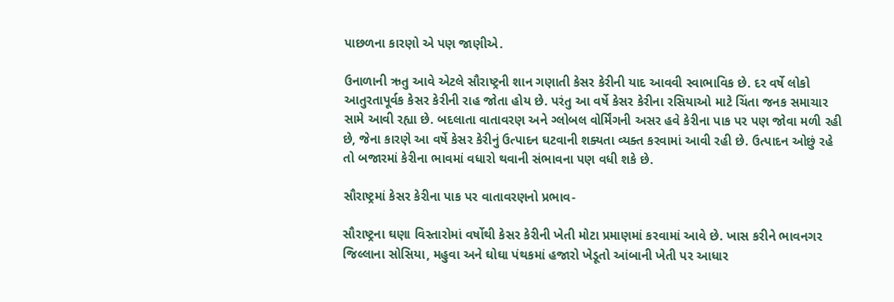પાછળના કારણો એ પણ જાણીએ.

ઉનાળાની ઋતુ આવે એટલે સૌરાષ્ટ્રની શાન ગણાતી કેસર કેરીની યાદ આવવી સ્વાભાવિક છે. દર વર્ષે લોકો આતુરતાપૂર્વક કેસર કેરીની રાહ જોતા હોય છે. પરંતુ આ વર્ષે કેસર કેરીના રસિયાઓ માટે ચિંતા જનક સમાચાર સામે આવી રહ્યા છે. બદલાતા વાતાવરણ અને ગ્લોબલ વોર્મિંગની અસર હવે કેરીના પાક પર પણ જોવા મળી રહી છે, જેના કારણે આ વર્ષે કેસર કેરીનું ઉત્પાદન ઘટવાની શક્યતા વ્યક્ત કરવામાં આવી રહી છે. ઉત્પાદન ઓછું રહે તો બજારમાં કેરીના ભાવમાં વધારો થવાની સંભાવના પણ વધી શકે છે.

સૌરાષ્ટ્રમાં કેસર કેરીના પાક પર વાતાવરણનો પ્રભાવ-

સૌરાષ્ટ્રના ઘણા વિસ્તારોમાં વર્ષોથી કેસર કેરીની ખેતી મોટા પ્રમાણમાં કરવામાં આવે છે. ખાસ કરીને ભાવનગર જિલ્લાના સોસિયા, મહુવા અને ઘોઘા પંથકમાં હજારો ખેડૂતો આંબાની ખેતી પર આધાર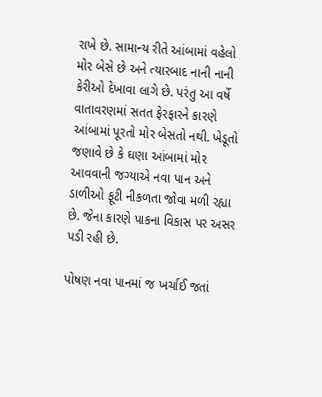રાખે છે. સામાન્ય રીતે આંબામાં વહેલો મોર બેસે છે અને ત્યારબાદ નાની નાની કેરીઓ દેખાવા લાગે છે. પરંતુ આ વર્ષે વાતાવરણમાં સતત ફેરફારને કારણે આંબામાં પૂરતો મોર બેસતો નથી. ખેડૂતો જણાવે છે કે ઘણા આંબામાં મોર આવવાની જગ્યાએ નવા પાન અને ડાળીઓ ફૂટી નીકળતા જોવા મળી રહ્યા છે. જેના કારણે પાકના વિકાસ પર અસર પડી રહી છે.

પોષણ નવા પાનમાં જ ખર્ચાઈ જતાં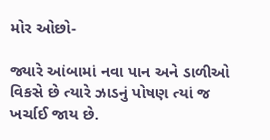મોર ઓછો-

જ્યારે આંબામાં નવા પાન અને ડાળીઓ વિકસે છે ત્યારે ઝાડનું પોષણ ત્યાં જ ખર્ચાઈ જાય છે.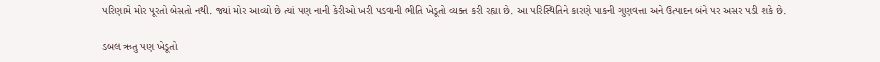પરિણામે મોર પૂરતો બેસતો નથી. જ્યાં મોર આવ્યો છે ત્યાં પણ નાની કેરીઓ ખરી પડવાની ભીતિ ખેડૂતો વ્યક્ત કરી રહ્યા છે. આ પરિસ્થિતિને કારણે પાકની ગુણવત્તા અને ઉત્પાદન બંને પર અસર પડી શકે છે.

ડબલ ઋતુ પણ ખેડૂતો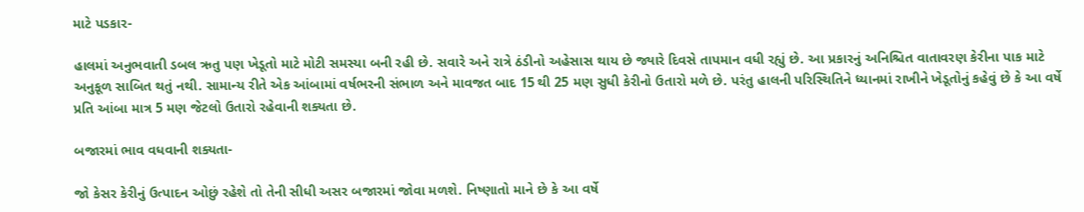માટે પડકાર-

હાલમાં અનુભવાતી ડબલ ઋતુ પણ ખેડૂતો માટે મોટી સમસ્યા બની રહી છે. સવારે અને રાત્રે ઠંડીનો અહેસાસ થાય છે જ્યારે દિવસે તાપમાન વધી રહ્યું છે. આ પ્રકારનું અનિશ્ચિત વાતાવરણ કેરીના પાક માટે અનુકૂળ સાબિત થતું નથી. સામાન્ય રીતે એક આંબામાં વર્ષભરની સંભાળ અને માવજત બાદ 15 થી 25 મણ સુધી કેરીનો ઉતારો મળે છે. પરંતુ હાલની પરિસ્થિતિને ધ્યાનમાં રાખીને ખેડૂતોનું કહેવું છે કે આ વર્ષે પ્રતિ આંબા માત્ર 5 મણ જેટલો ઉતારો રહેવાની શક્યતા છે.

બજારમાં ભાવ વધવાની શક્યતા-

જો કેસર કેરીનું ઉત્પાદન ઓછું રહેશે તો તેની સીધી અસર બજારમાં જોવા મળશે. નિષ્ણાતો માને છે કે આ વર્ષે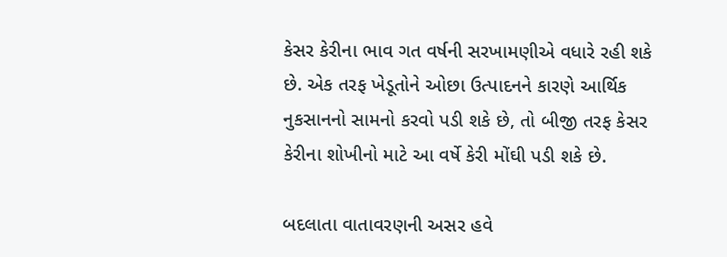કેસર કેરીના ભાવ ગત વર્ષની સરખામણીએ વધારે રહી શકે છે. એક તરફ ખેડૂતોને ઓછા ઉત્પાદનને કારણે આર્થિક નુકસાનનો સામનો કરવો પડી શકે છે, તો બીજી તરફ કેસર કેરીના શોખીનો માટે આ વર્ષે કેરી મોંઘી પડી શકે છે.

બદલાતા વાતાવરણની અસર હવે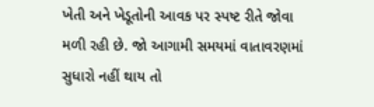ખેતી અને ખેડૂતોની આવક પર સ્પષ્ટ રીતે જોવા મળી રહી છે. જો આગામી સમયમાં વાતાવરણમાં સુધારો નહીં થાય તો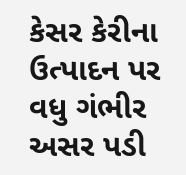કેસર કેરીના ઉત્પાદન પર વધુ ગંભીર અસર પડી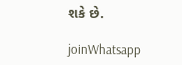શકે છે.

joinWhatsapp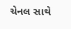ચેનલ સાથે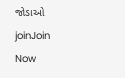જોડાઓ
joinJoin Now